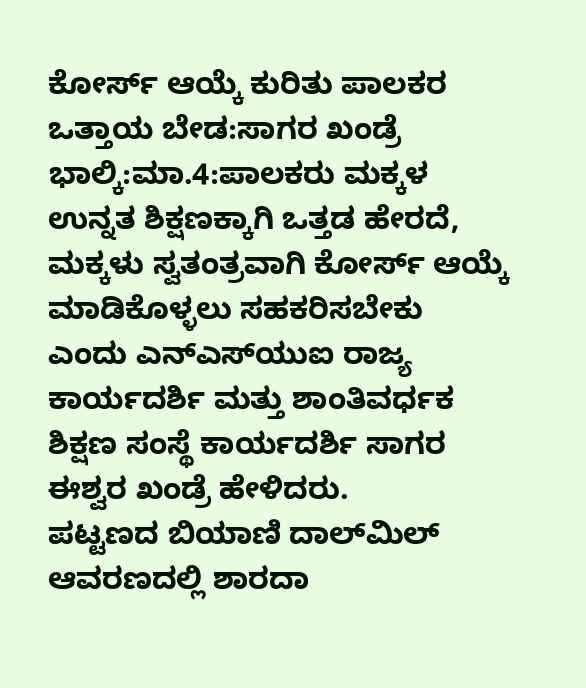ಕೋರ್ಸ್ ಆಯ್ಕೆ ಕುರಿತು ಪಾಲಕರ ಒತ್ತಾಯ ಬೇಡ:ಸಾಗರ ಖಂಡ್ರೆ
ಭಾಲ್ಕಿ:ಮಾ.4:ಪಾಲಕರು ಮಕ್ಕಳ ಉನ್ನತ ಶಿಕ್ಷಣಕ್ಕಾಗಿ ಒತ್ತಡ ಹೇರದೆ, ಮಕ್ಕಳು ಸ್ವತಂತ್ರವಾಗಿ ಕೋರ್ಸ್ ಆಯ್ಕೆ ಮಾಡಿಕೊಳ್ಳಲು ಸಹಕರಿಸಬೇಕು ಎಂದು ಎನ್‍ಎಸ್‍ಯುಐ ರಾಜ್ಯ ಕಾರ್ಯದರ್ಶಿ ಮತ್ತು ಶಾಂತಿವರ್ಧಕ ಶಿಕ್ಷಣ ಸಂಸ್ಥೆ ಕಾರ್ಯದರ್ಶಿ ಸಾಗರ ಈಶ್ವರ ಖಂಡ್ರೆ ಹೇಳಿದರು.
ಪಟ್ಟಣದ ಬಿಯಾಣಿ ದಾಲ್‍ಮಿಲ್ ಆವರಣದಲ್ಲಿ ಶಾರದಾ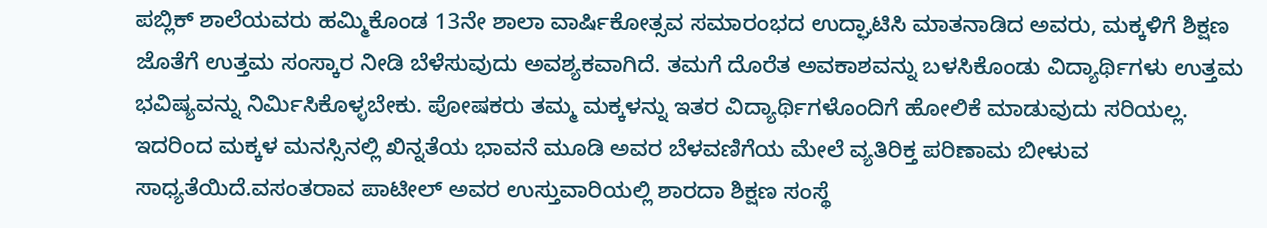ಪಬ್ಲಿಕ್ ಶಾಲೆಯವರು ಹಮ್ಮಿಕೊಂಡ 13ನೇ ಶಾಲಾ ವಾರ್ಷಿಕೋತ್ಸವ ಸಮಾರಂಭದ ಉದ್ಘಾಟಿಸಿ ಮಾತನಾಡಿದ ಅವರು, ಮಕ್ಕಳಿಗೆ ಶಿಕ್ಷಣ ಜೊತೆಗೆ ಉತ್ತಮ ಸಂಸ್ಕಾರ ನೀಡಿ ಬೆಳೆಸುವುದು ಅವಶ್ಯಕವಾಗಿದೆ. ತಮಗೆ ದೊರೆತ ಅವಕಾಶವನ್ನು ಬಳಸಿಕೊಂಡು ವಿದ್ಯಾರ್ಥಿಗಳು ಉತ್ತಮ ಭವಿಷ್ಯವನ್ನು ನಿರ್ಮಿಸಿಕೊಳ್ಳಬೇಕು. ಪೋಷಕರು ತಮ್ಮ ಮಕ್ಕಳನ್ನು ಇತರ ವಿದ್ಯಾರ್ಥಿಗಳೊಂದಿಗೆ ಹೋಲಿಕೆ ಮಾಡುವುದು ಸರಿಯಲ್ಲ. ಇದರಿಂದ ಮಕ್ಕಳ ಮನಸ್ಸಿನಲ್ಲಿ ಖಿನ್ನತೆಯ ಭಾವನೆ ಮೂಡಿ ಅವರ ಬೆಳವಣಿಗೆಯ ಮೇಲೆ ವ್ಯತಿರಿಕ್ತ ಪರಿಣಾಮ ಬೀಳುವ ಸಾಧ್ಯತೆಯಿದೆ.ವಸಂತರಾವ ಪಾಟೀಲ್ ಅವರ ಉಸ್ತುವಾರಿಯಲ್ಲಿ ಶಾರದಾ ಶಿಕ್ಷಣ ಸಂಸ್ಥೆ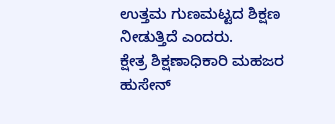ಉತ್ತಮ ಗುಣಮಟ್ಟದ ಶಿಕ್ಷಣ ನೀಡುತ್ತಿದೆ ಎಂದರು.
ಕ್ಷೇತ್ರ ಶಿಕ್ಷಣಾಧಿಕಾರಿ ಮಹಜರ ಹುಸೇನ್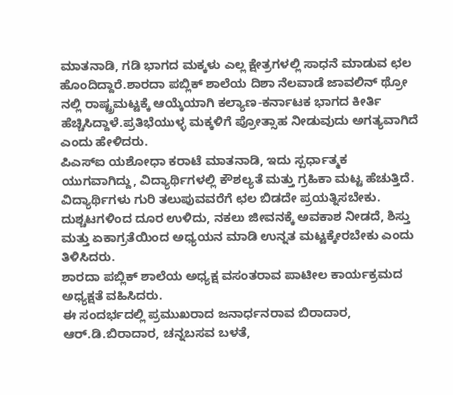ಮಾತನಾಡಿ, ಗಡಿ ಭಾಗದ ಮಕ್ಕಳು ಎಲ್ಲ ಕ್ಷೇತ್ರಗಳಲ್ಲಿ ಸಾಧನೆ ಮಾಡುವ ಛಲ ಹೊಂದಿದ್ದಾರೆ.ಶಾರದಾ ಪಬ್ಲಿಕ್ ಶಾಲೆಯ ದಿಶಾ ನೆಲವಾಡೆ ಜಾವಲಿನ್ ಥ್ರೋ ನಲ್ಲಿ ರಾಷ್ಟ್ರಮಟ್ಟಕ್ಕೆ ಆಯ್ಕೆಯಾಗಿ ಕಲ್ಯಾಣ-ಕರ್ನಾಟಕ ಭಾಗದ ಕೀರ್ತಿ ಹೆಚ್ಚಿಸಿದ್ದಾಳೆ.ಪ್ರತಿಭೆಯುಳ್ಳ ಮಕ್ಕಳಿಗೆ ಪ್ರೋತ್ಸಾಹ ನೀಡುವುದು ಅಗತ್ಯವಾಗಿದೆ ಎಂದು ಹೇಳಿದರು.
ಪಿಎಸ್‍ಐ ಯಶೋಧಾ ಕರಾಟೆ ಮಾತನಾಡಿ, ಇದು ಸ್ಪರ್ಧಾತ್ಮಕ ಯುಗವಾಗಿದ್ದು, ವಿದ್ಯಾರ್ಥಿಗಳಲ್ಲಿ ಕೌಶಲ್ಯತೆ ಮತ್ತು ಗ್ರಹಿಕಾ ಮಟ್ಟ ಹೆಚುತ್ತಿದೆ. ವಿದ್ಯಾರ್ಥಿಗಳು ಗುರಿ ತಲುಪುವವರೆಗೆ ಛಲ ಬಿಡದೇ ಪ್ರಯತ್ನಿಸಬೇಕು. ದುಶ್ಚಟಗಳಿಂದ ದೂರ ಉಳಿದು, ನಕಲು ಜೀವನಕ್ಕೆ ಅವಕಾಶ ನೀಡದೆ, ಶಿಸ್ತು ಮತ್ತು ಏಕಾಗ್ರತೆಯಿಂದ ಅಧ್ಯಯನ ಮಾಡಿ ಉನ್ನತ ಮಟ್ಟಕ್ಕೇರಬೇಕು ಎಂದು ತಿಳಿಸಿದರು.
ಶಾರದಾ ಪಬ್ಲಿಕ್ ಶಾಲೆಯ ಅಧ್ಯಕ್ಷ ವಸಂತರಾವ ಪಾಟೀಲ ಕಾರ್ಯಕ್ರಮದ ಅಧ್ಯಕ್ಷತೆ ವಹಿಸಿದರು.
ಈ ಸಂದರ್ಭದಲ್ಲಿ ಪ್ರಮುಖರಾದ ಜನಾರ್ಧನರಾವ ಬಿರಾದಾರ, ಆರ್.ಡಿ.ಬಿರಾದಾರ, ಚನ್ನಬಸವ ಬಳತೆ,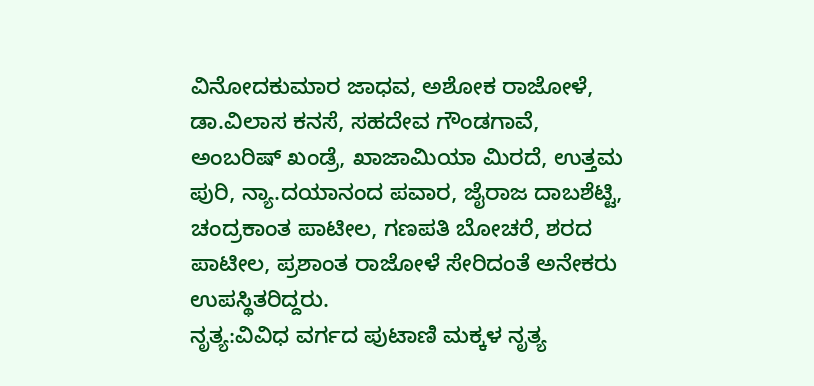ವಿನೋದಕುಮಾರ ಜಾಧವ, ಅಶೋಕ ರಾಜೋಳೆ, ಡಾ.ವಿಲಾಸ ಕನಸೆ, ಸಹದೇವ ಗೌಂಡಗಾವೆ, ಅಂಬರಿಷ್ ಖಂಡ್ರೆ, ಖಾಜಾಮಿಯಾ ಮಿರದೆ, ಉತ್ತಮ ಪುರಿ, ನ್ಯಾ.ದಯಾನಂದ ಪವಾರ, ಜೈರಾಜ ದಾಬಶೆಟ್ಟಿ, ಚಂದ್ರಕಾಂತ ಪಾಟೀಲ, ಗಣಪತಿ ಬೋಚರೆ, ಶರದ ಪಾಟೀಲ, ಪ್ರಶಾಂತ ರಾಜೋಳೆ ಸೇರಿದಂತೆ ಅನೇಕರು ಉಪಸ್ಥಿತರಿದ್ದರು.
ನೃತ್ಯ:ವಿವಿಧ ವರ್ಗದ ಪುಟಾಣಿ ಮಕ್ಕಳ ನೃತ್ಯ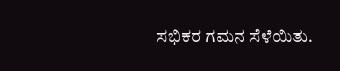ಸಭಿಕರ ಗಮನ ಸೆಳೆಯಿತು.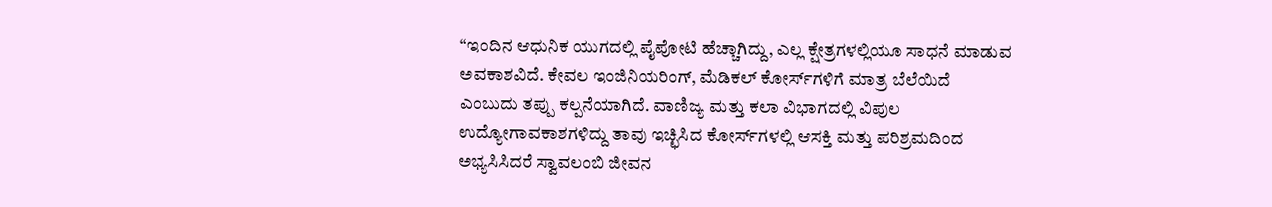“ಇಂದಿನ ಆಧುನಿಕ ಯುಗದಲ್ಲಿ ಪೈಪೋಟಿ ಹೆಚ್ಚಾಗಿದ್ದು, ಎಲ್ಲ ಕ್ಷೇತ್ರಗಳಲ್ಲಿಯೂ ಸಾಧನೆ ಮಾಡುವ ಅವಕಾಶವಿದೆ. ಕೇವಲ ಇಂಜಿನಿಯರಿಂಗ್, ಮೆಡಿಕಲ್ ಕೋರ್ಸ್‍ಗಳಿಗೆ ಮಾತ್ರ ಬೆಲೆಯಿದೆ ಎಂಬುದು ತಪ್ಪು ಕಲ್ಪನೆಯಾಗಿದೆ. ವಾಣಿಜ್ಯ ಮತ್ತು ಕಲಾ ವಿಭಾಗದಲ್ಲಿ ವಿಪುಲ ಉದ್ಯೋಗಾವಕಾಶಗಳಿದ್ದು ತಾವು ಇಚ್ಛಿಸಿದ ಕೋರ್ಸ್‍ಗಳಲ್ಲಿ ಆಸಕ್ತಿ ಮತ್ತು ಪರಿಶ್ರಮದಿಂದ ಅಭ್ಯಸಿಸಿದರೆ ಸ್ವಾವಲಂಬಿ ಜೀವನ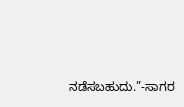ನಡೆಸಬಹುದು.”-ಸಾಗರ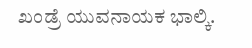ಖಂಡ್ರೆ ಯುವನಾಯಕ ಭಾಲ್ಕಿ.